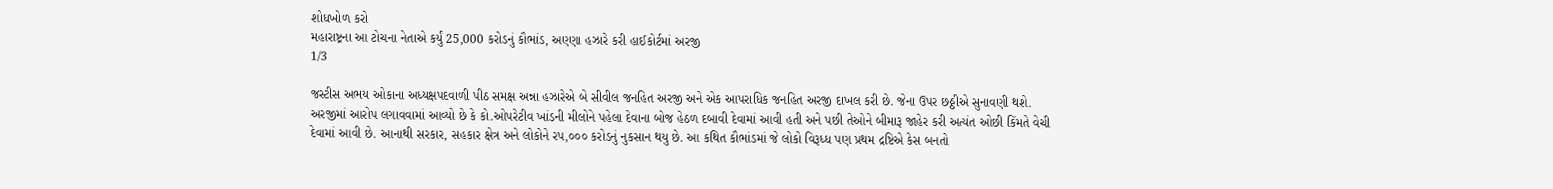શોધખોળ કરો
મહારાષ્ટ્રના આ ટોચના નેતાએ કર્યું 25,000 કરોડનું કૌભાંડ, અણ્ણા હઝારે કરી હાઈકોર્ટમાં અરજી
1/3

જસ્ટીસ અભય ઓકાના અધ્યક્ષપદવાળી પીઠ સમક્ષ અન્ના હઝારેએ બે સીવીલ જનહિત અરજી અને એક આપરાધિક જનહિત અરજી દાખલ કરી છે. જેના ઉપર છઠ્ઠીએ સુનાવણી થશે. અરજીમાં આરોપ લગાવવામાં આવ્યો છે કે કો.ઓપરેટીવ ખાંડની મીલોને પહેલા દેવાના બોજ હેઠળ દબાવી દેવામાં આવી હતી અને પછી તેઓને બીમારૂ જાહેર કરી અત્યંત ઓછી કિંમતે વેચી દેવામાં આવી છે. આનાથી સરકાર, સહકાર ક્ષેત્ર અને લોકોને રપ,૦૦૦ કરોડનું નુકસાન થયુ છે. આ કથિત કૌભાંડમાં જે લોકો વિરૂધ્ધ પણ પ્રથમ દ્રષ્ટિએ કેસ બનતો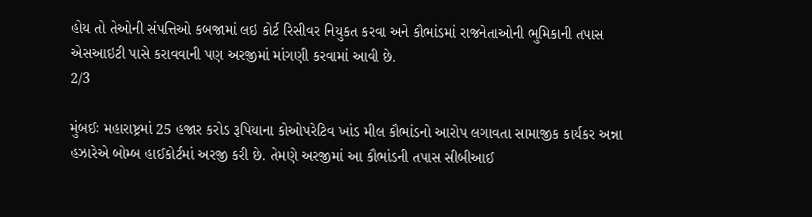હોય તો તેઓની સંપત્તિઓ કબજામાં લઇ કોર્ટ રિસીવર નિયુકત કરવા અને કૌભાંડમાં રાજનેતાઓની ભુમિકાની તપાસ એસઆઇટી પાસે કરાવવાની પણ અરજીમાં માંગણી કરવામાં આવી છે.
2/3

મુંબઈઃ મહારાષ્ટ્રમાં 25 હજાર કરોડ રૂપિયાના કોઓપરેટિવ ખાંડ મીલ કૌભાંડનો આરોપ લગાવતા સામાજીક કાર્યકર અન્ના હઝારેએ બોમ્બ હાઈકોર્ટમાં અરજી કરી છે. તેમણે અરજીમાં આ કૌભાંડની તપાસ સીબીઆઈ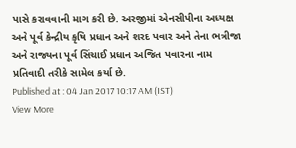પાસે કરાવવાની માગ કરી છે. અરજીમાં એનસીપીના અધ્યક્ષ અને પૂર્વ કેન્દ્રીય કૃષિ પ્રધાન અને શરદ પવાર અને તેના ભત્રીજા અને રાજ્યના પૂર્વ સિંચાઈ પ્રધાન અજિત પવારના નામ પ્રતિવાદી તરીકે સામેલ કર્યા છે.
Published at : 04 Jan 2017 10:17 AM (IST)
View More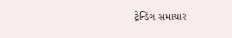ટ્રેન્ડિંગ સમાચાર